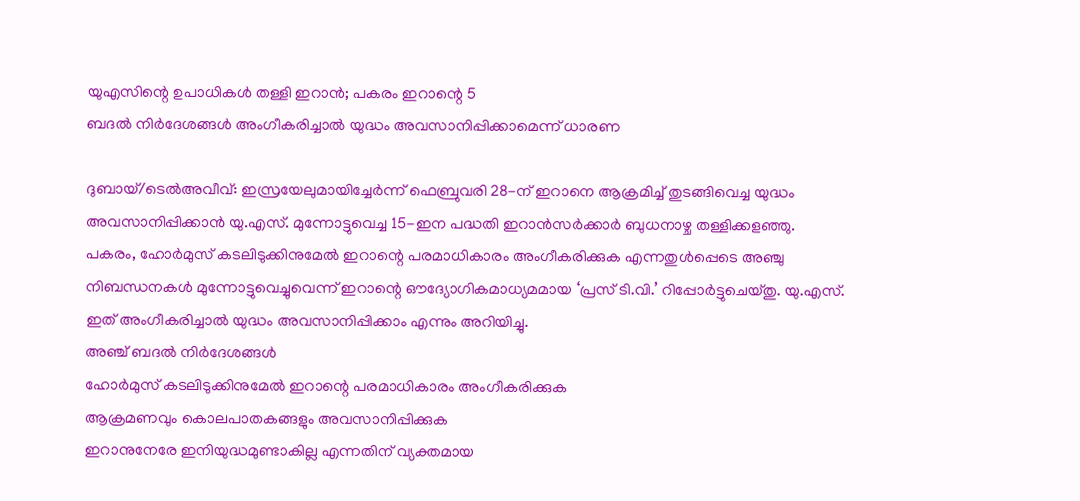യുഎസിന്റെ ഉപാധികൾ തള്ളി ഇറാൻ; പകരം ഇറാന്റെ 5
ബദൽ നിർദേശങ്ങൾ അംഗീകരിച്ചാൽ യുദ്ധം അവസാനിപ്പിക്കാമെന്ന് ധാരണ

ദുബായ്/ടെൽഅവീവ്: ഇസ്രയേലുമായിച്ചേർന്ന് ഫെബ്രുവരി 28-ന് ഇറാനെ ആക്രമിച്ച് തുടങ്ങിവെച്ച യുദ്ധം അവസാനിപ്പിക്കാൻ യു.എസ്. മുന്നോട്ടുവെച്ച 15-ഇന പദ്ധതി ഇറാൻസർക്കാർ ബുധനാഴ്ച തള്ളിക്കളഞ്ഞു.
പകരം, ഹോർമുസ് കടലിടുക്കിനുമേൽ ഇറാന്റെ പരമാധികാരം അംഗീകരിക്കുക എന്നതുൾപ്പെടെ അഞ്ചു നിബന്ധനകൾ മുന്നോട്ടുവെച്ചുവെന്ന് ഇറാന്റെ ഔദ്യോഗികമാധ്യമമായ ‘പ്രസ് ടി.വി.’ റിപ്പോർട്ടുചെയ്തു. യു.എസ്. ഇത് അംഗീകരിച്ചാൽ യുദ്ധം അവസാനിപ്പിക്കാം എന്നും അറിയിച്ചു.
അഞ്ച് ബദൽ നിർദേശങ്ങൾ
ഹോർമുസ് കടലിടുക്കിനുമേൽ ഇറാന്റെ പരമാധികാരം അംഗീകരിക്കുക
ആക്രമണവും കൊലപാതകങ്ങളും അവസാനിപ്പിക്കുക
ഇറാനുനേരേ ഇനിയുദ്ധമുണ്ടാകില്ല എന്നതിന് വ്യക്തമായ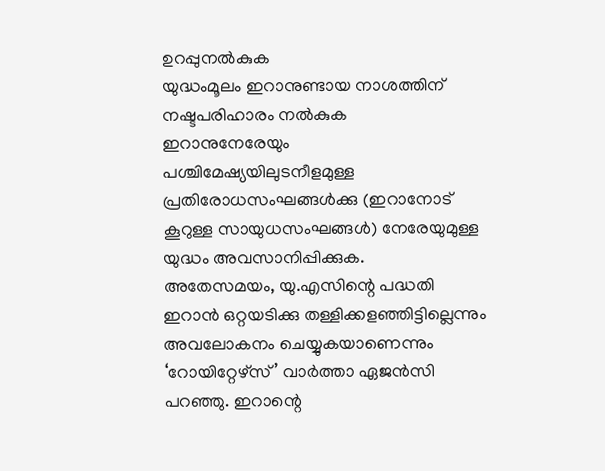ഉറപ്പുനൽകുക
യുദ്ധംമൂലം ഇറാനുണ്ടായ നാശത്തിന് നഷ്ടപരിഹാരം നൽകുക
ഇറാനുനേരേയും പശ്ചിമേഷ്യയിലുടനീളമുള്ള പ്രതിരോധസംഘങ്ങൾക്കു (ഇറാനോട് കൂറുള്ള സായുധസംഘങ്ങൾ) നേരേയുമുള്ള യുദ്ധം അവസാനിപ്പിക്കുക.
അതേസമയം, യു.എസിന്റെ പദ്ധതി ഇറാൻ ഒറ്റയടിക്കു തള്ളിക്കളഞ്ഞിട്ടില്ലെന്നും അവലോകനം ചെയ്യുകയാണെന്നും ‘റോയിറ്റേഴ്സ്’ വാർത്താ ഏജൻസി പറഞ്ഞു. ഇറാന്റെ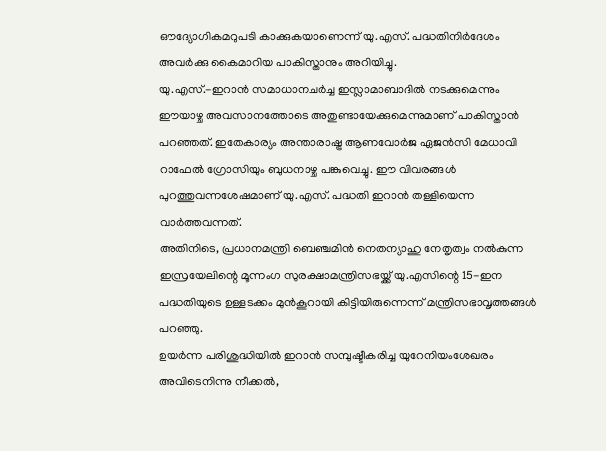ഔദ്യോഗികമറുപടി കാക്കുകയാണെന്ന് യു.എസ്. പദ്ധതിനിർദേശം അവർക്കു കൈമാറിയ പാകിസ്താനും അറിയിച്ചു.
യു.എസ്.-ഇറാൻ സമാധാനചർച്ച ഇസ്ലാമാബാദിൽ നടക്കുമെന്നും ഈയാഴ്ച അവസാനത്തോടെ അതുണ്ടായേക്കുമെന്നുമാണ് പാകിസ്താൻ പറഞ്ഞത്. ഇതേകാര്യം അന്താരാഷ്ട്ര ആണവോർജ ഏജൻസി മേധാവി റാഫേൽ ഗ്രോസിയും ബുധനാഴ്ച പങ്കുവെച്ചു. ഈ വിവരങ്ങൾ പുറത്തുവന്നശേഷമാണ് യു.എസ്. പദ്ധതി ഇറാൻ തള്ളിയെന്ന വാർത്തവന്നത്.
അതിനിടെ, പ്രധാനമന്ത്രി ബെഞ്ചമിൻ നെതന്യാഹു നേതൃത്വം നൽകുന്ന ഇസ്രയേലിന്റെ മൂന്നംഗ സുരക്ഷാമന്ത്രിസഭയ്ക്ക് യു.എസിന്റെ 15-ഇന പദ്ധതിയുടെ ഉള്ളടക്കം മുൻകൂറായി കിട്ടിയിരുന്നെന്ന് മന്ത്രിസഭാവൃത്തങ്ങൾ പറഞ്ഞു.
ഉയർന്ന പരിശുദ്ധിയിൽ ഇറാൻ സമ്പുഷ്ടീകരിച്ച യുറേനിയംശേഖരം അവിടെനിന്നു നീക്കൽ,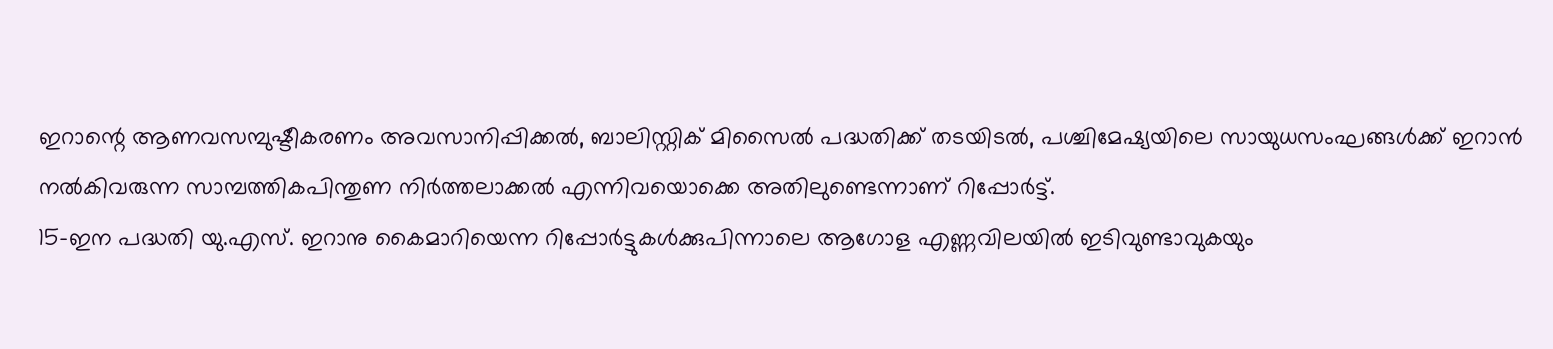ഇറാന്റെ ആണവസമ്പുഷ്ടീകരണം അവസാനിപ്പിക്കൽ, ബാലിസ്റ്റിക് മിസൈൽ പദ്ധതിക്ക് തടയിടൽ, പശ്ചിമേഷ്യയിലെ സായുധസംഘങ്ങൾക്ക് ഇറാൻ നൽകിവരുന്ന സാമ്പത്തികപിന്തുണ നിർത്തലാക്കൽ എന്നിവയൊക്കെ അതിലുണ്ടെന്നാണ് റിപ്പോർട്ട്.
15-ഇന പദ്ധതി യു.എസ്. ഇറാനു കൈമാറിയെന്ന റിപ്പോർട്ടുകൾക്കുപിന്നാലെ ആഗോള എണ്ണവിലയിൽ ഇടിവുണ്ടാവുകയും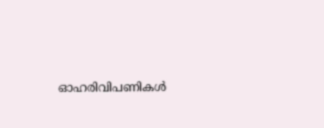ഓഹരിവിപണികൾ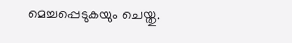മെച്ചപ്പെടുകയും ചെയ്തു.